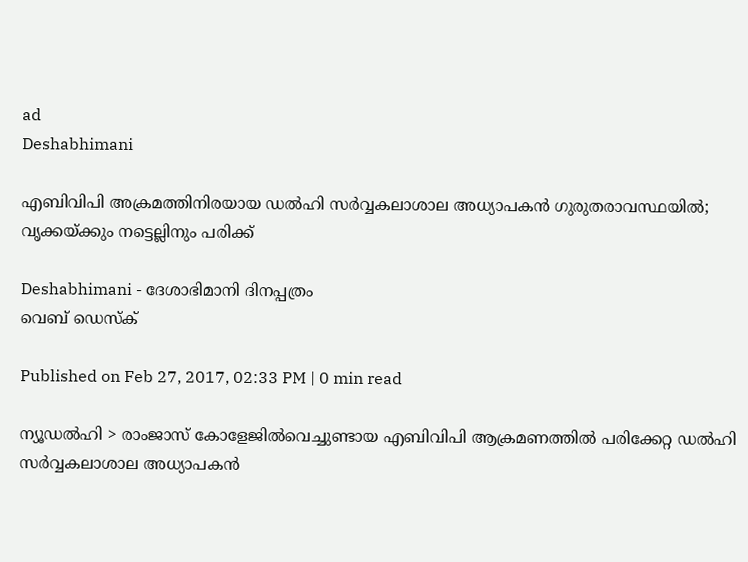ad
Deshabhimani

എബിവിപി അക്രമത്തിനിരയായ ഡല്‍ഹി സര്‍വ്വകലാശാല അധ്യാപകന്‍ ഗുരുതരാവസ്ഥയില്‍; വൃക്കയ്ക്കും നട്ടെല്ലിനും പരിക്ക്

Deshabhimani - ദേശാഭിമാനി ദിനപ്പത്രം
വെബ് ഡെസ്ക്

Published on Feb 27, 2017, 02:33 PM | 0 min read

ന്യൂഡല്‍ഹി > രാംജാസ് കോളേജില്‍വെച്ചുണ്ടായ എബിവിപി ആക്രമണത്തില്‍ പരിക്കേറ്റ ഡല്‍ഹി സര്‍വ്വകലാശാല അധ്യാപകന്‍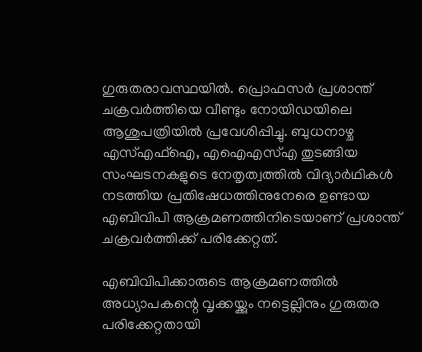ഗുരുതരാവസ്ഥയില്‍. പ്രൊഫസര്‍ പ്രശാന്ത് ചക്രവര്‍ത്തിയെ വീണ്ടും നോയിഡയിലെ ആശുപത്രിയില്‍ പ്രവേശിപ്പിച്ചു. ബുധനാഴ്ച എസ്എഫ്ഐ, എഐഎസ്എ തുടങ്ങിയ സംഘടനകളുടെ നേതൃത്വത്തില്‍ വിദ്യാര്‍ഥികള്‍ നടത്തിയ പ്രതിഷേധത്തിനുനേരെ ഉണ്ടായ എബിവിപി ആക്രമണത്തിനിടെയാണ് പ്രശാന്ത് ചക്രവര്‍ത്തിക്ക് പരിക്കേറ്റത്.

എബിവിപിക്കാരുടെ ആക്രമണത്തില്‍  അധ്യാപകന്റെ വൃക്കയ്ക്കും നട്ടെല്ലിനും ഗുരുതര പരിക്കേറ്റതായി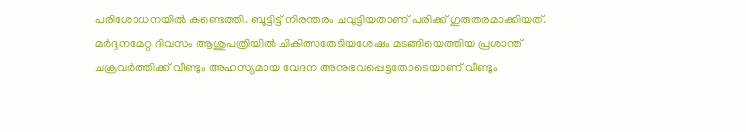പരിശോധനയില്‍ കണ്ടെത്തി. ബൂട്ടിട്ട് നിരന്തരം ചവുട്ടിയതാണ് പരിക്ക് ഗുരുതരമാക്കിയത്. മര്‍ദ്ദനമേറ്റ ദിവസം ആശുപത്രിയില്‍ ചികിത്സതേടിയശേഷം മടങ്ങിയെത്തിയ പ്രശാന്ത് ചക്രവര്‍ത്തിക്ക് വീണ്ടും അഹസ്യമായ വേദന അനുഭവപ്പെട്ടതോടെയാണ് വീണ്ടും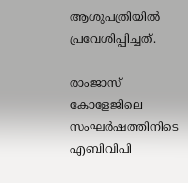ആശുപത്രിയില്‍ പ്രവേശിപ്പിച്ചത്.

രാംജാസ് കോളേജിലെ സംഘര്‍ഷത്തിനിടെ എബിവിപി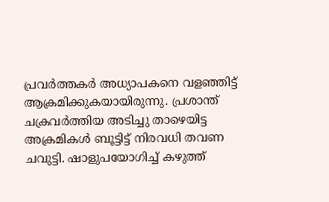പ്രവര്‍ത്തകര്‍ അധ്യാപകനെ വളഞ്ഞിട്ട് ആക്രമിക്കുകയായിരുന്നു. പ്രശാന്ത് ചക്രവര്‍ത്തിയ അടിച്ചു താഴെയിട്ട അക്രമികള്‍ ബൂട്ടിട്ട് നിരവധി തവണ ചവുട്ടി. ഷാളുപയോഗിച്ച് കഴുത്ത്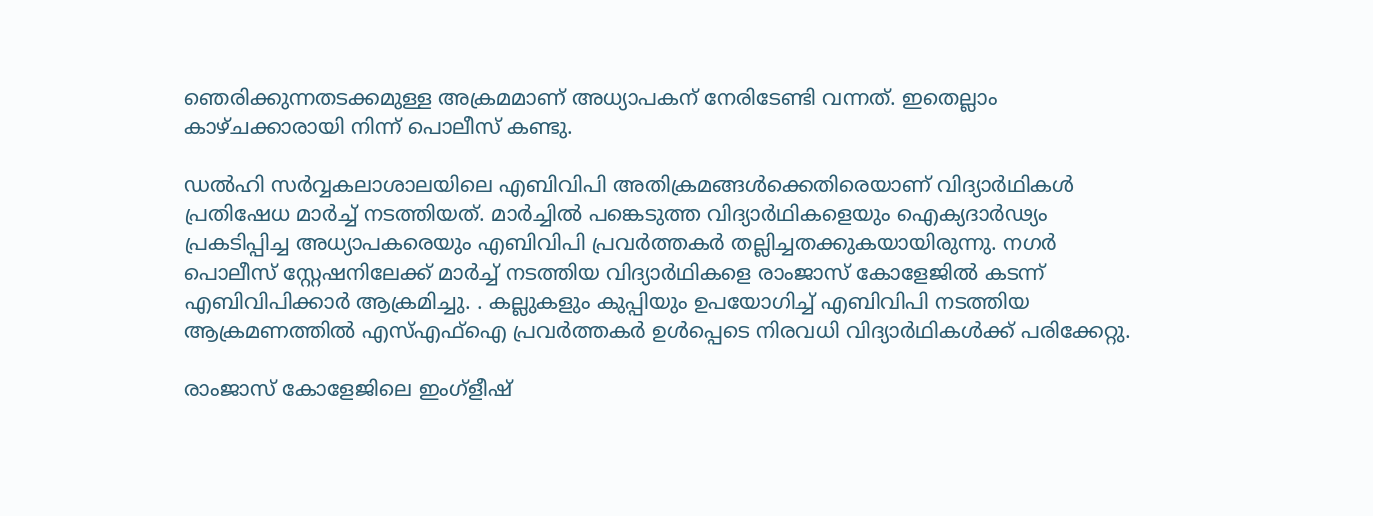ഞെരിക്കുന്നതടക്കമുള്ള അക്രമമാണ് അധ്യാപകന് നേരിടേണ്ടി വന്നത്. ഇതെല്ലാം കാഴ്ചക്കാരായി നിന്ന് പൊലീസ് കണ്ടു.

ഡല്‍ഹി സര്‍വ്വകലാശാലയിലെ എബിവിപി അതിക്രമങ്ങള്‍ക്കെതിരെയാണ് വിദ്യാര്‍ഥികള്‍ പ്രതിഷേധ മാര്‍ച്ച് നടത്തിയത്. മാര്‍ച്ചില്‍ പങ്കെടുത്ത വിദ്യാര്‍ഥികളെയും ഐക്യദാര്‍ഢ്യം പ്രകടിപ്പിച്ച അധ്യാപകരെയും എബിവിപി പ്രവര്‍ത്തകര്‍ തല്ലിച്ചതക്കുകയായിരുന്നു. നഗര്‍ പൊലീസ് സ്റ്റേഷനിലേക്ക് മാര്‍ച്ച് നടത്തിയ വിദ്യാര്‍ഥികളെ രാംജാസ് കോളേജില്‍ കടന്ന് എബിവിപിക്കാര്‍ ആക്രമിച്ചു. . കല്ലുകളും കുപ്പിയും ഉപയോഗിച്ച് എബിവിപി നടത്തിയ ആക്രമണത്തില്‍ എസ്എഫ്ഐ പ്രവര്‍ത്തകര്‍ ഉള്‍പ്പെടെ നിരവധി വിദ്യാര്‍ഥികള്‍ക്ക് പരിക്കേറ്റു.

രാംജാസ് കോളേജിലെ ഇംഗ്ളീഷ്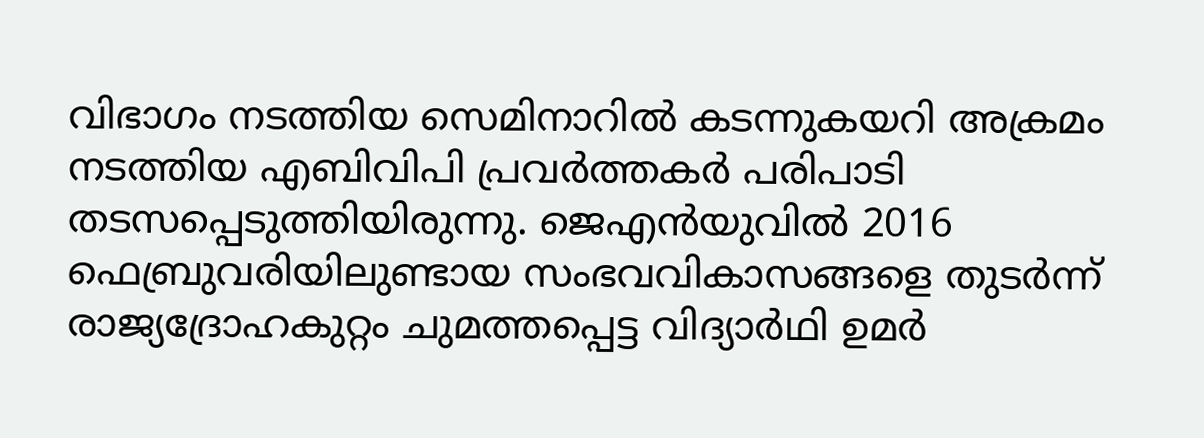വിഭാഗം നടത്തിയ സെമിനാറില്‍ കടന്നുകയറി അക്രമം നടത്തിയ എബിവിപി പ്രവര്‍ത്തകര്‍ പരിപാടി തടസപ്പെടുത്തിയിരുന്നു. ജെഎന്‍യുവില്‍ 2016 ഫെബ്രുവരിയിലുണ്ടായ സംഭവവികാസങ്ങളെ തുടര്‍ന്ന് രാജ്യദ്രോഹകുറ്റം ചുമത്തപ്പെട്ട വിദ്യാര്‍ഥി ഉമര്‍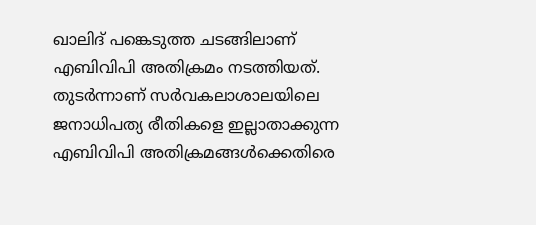ഖാലിദ് പങ്കെടുത്ത ചടങ്ങിലാണ് എബിവിപി അതിക്രമം നടത്തിയത്. തുടര്‍ന്നാണ് സര്‍വകലാശാലയിലെ ജനാധിപത്യ രീതികളെ ഇല്ലാതാക്കുന്ന എബിവിപി അതിക്രമങ്ങള്‍ക്കെതിരെ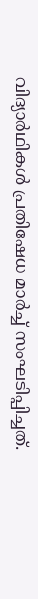വിദ്യാര്‍ഥികള്‍ പ്രതിഷേധ മാര്‍ച്ച് സംഘടിപ്പിച്ചത്.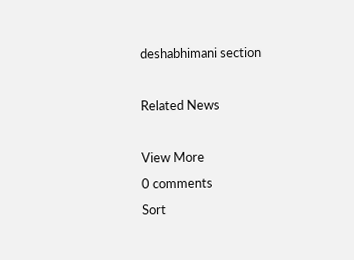deshabhimani section

Related News

View More
0 comments
Sort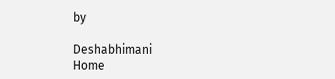by

Deshabhimani
Home